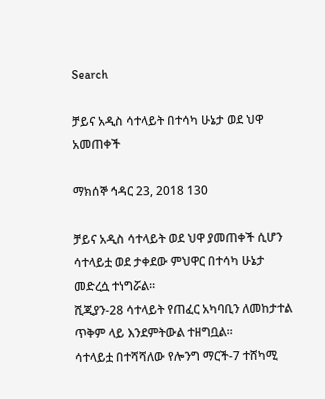Search

ቻይና አዲስ ሳተላይት በተሳካ ሁኔታ ወደ ህዋ አመጠቀች

ማክሰኞ ኅዳር 23, 2018 130

ቻይና አዲስ ሳተላይት ወደ ህዋ ያመጠቀች ሲሆን ሳተላይቷ ወደ ታቀደው ምህዋር በተሳካ ሁኔታ መድረሷ ተነግሯል።
ሺጂያን-28 ሳተላይት የጠፈር አካባቢን ለመከታተል ጥቅም ላይ እንደምትውል ተዘግቧል።
ሳተላይቷ በተሻሻለው የሎንግ ማርች-7 ተሸካሚ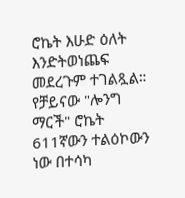ሮኬት እሁድ ዕለት እንድትወነጨፍ መደረጉም ተገልጿል።
የቻይናው "ሎንግ ማርች" ሮኬት 611ኛውን ተልዕኮውን ነው በተሳካ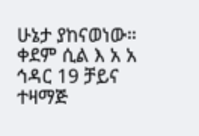ሁኔታ ያከናወነው።
ቀደም ሲል እ አ አ ኅዳር 19 ቻይና ተዛማጅ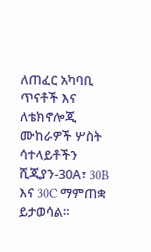ለጠፈር አካባቢ ጥናቶች እና ለቴክኖሎጂ ሙከራዎች ሦስት ሳተላይቶችን ሺጂያን-30A፣ 30B እና 30C ማምጠቋ ይታወሳል።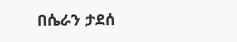በሴራን ታደሰ